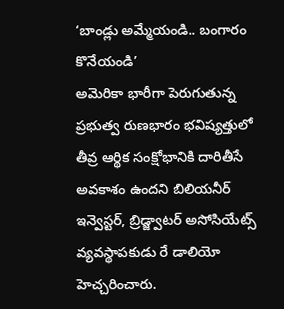‘బాండ్లు అమ్మేయండి.. బంగారం కొనేయండి’
అమెరికా భారీగా పెరుగుతున్న ప్రభుత్వ రుణభారం భవిష్యత్తులో తీవ్ర ఆర్థిక సంక్షోభానికి దారితీసే అవకాశం ఉందని బిలియనీర్ ఇన్వెస్టర్, బ్రిడ్జ్వాటర్ అసోసియేట్స్ వ్యవస్థాపకుడు రే డాలియో హెచ్చరించారు.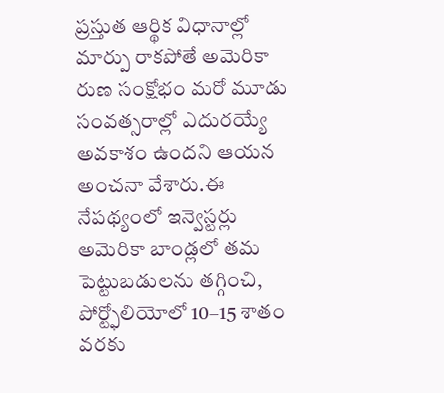ప్రస్తుత ఆర్థిక విధానాల్లో మార్పు రాకపోతే అమెరికా రుణ సంక్షోభం మరో మూడు సంవత్సరాల్లో ఎదురయ్యే అవకాశం ఉందని ఆయన అంచనా వేశారు.ఈ నేపథ్యంలో ఇన్వెస్టర్లు అమెరికా బాండ్లలో తమ పెట్టుబడులను తగ్గించి, పోర్ట్ఫోలియోలో 10–15 శాతం వరకు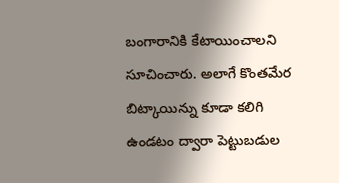బంగారానికి కేటాయించాలని సూచించారు. అలాగే కొంతమేర బిట్కాయిన్ను కూడా కలిగి ఉండటం ద్వారా పెట్టుబడుల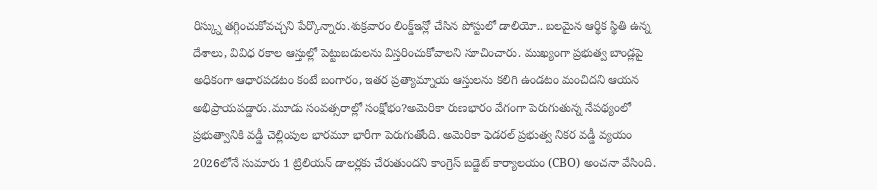రిస్క్ను తగ్గించుకోవచ్చని పేర్కొన్నారు.శుక్రవారం లింక్డ్ఇన్లో చేసిన పోస్టులో డాలియో.. బలమైన ఆర్థిక స్థితి ఉన్న దేశాలు, వివిధ రకాల ఆస్తుల్లో పెట్టుబడులను విస్తరించుకోవాలని సూచించారు. ముఖ్యంగా ప్రభుత్వ బాండ్లపై అధికంగా ఆధారపడటం కంటే బంగారం, ఇతర ప్రత్యామ్నాయ ఆస్తులను కలిగి ఉండటం మంచిదని ఆయన అభిప్రాయపడ్డారు.మూడు సంవత్సరాల్లో సంక్షోభం?అమెరికా రుణభారం వేగంగా పెరుగుతున్న నేపథ్యంలో ప్రభుత్వానికి వడ్డీ చెల్లింపుల భారమూ భారీగా పెరుగుతోంది. అమెరికా ఫెడరల్ ప్రభుత్వ నికర వడ్డీ వ్యయం 2026లోనే సుమారు 1 ట్రిలియన్ డాలర్లకు చేరుతుందని కాంగ్రెస్ బడ్జెట్ కార్యాలయం (CBO) అంచనా వేసింది.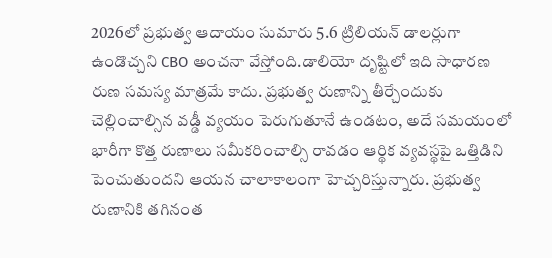2026లో ప్రభుత్వ ఆదాయం సుమారు 5.6 ట్రిలియన్ డాలర్లుగా ఉండొచ్చని CBO అంచనా వేస్తోంది.డాలియో దృష్టిలో ఇది సాధారణ రుణ సమస్య మాత్రమే కాదు. ప్రభుత్వ రుణాన్ని తీర్చేందుకు చెల్లించాల్సిన వడ్డీ వ్యయం పెరుగుతూనే ఉండటం, అదే సమయంలో భారీగా కొత్త రుణాలు సమీకరించాల్సి రావడం ఆర్థిక వ్యవస్థపై ఒత్తిడిని పెంచుతుందని ఆయన చాలాకాలంగా హెచ్చరిస్తున్నారు. ప్రభుత్వ రుణానికి తగినంత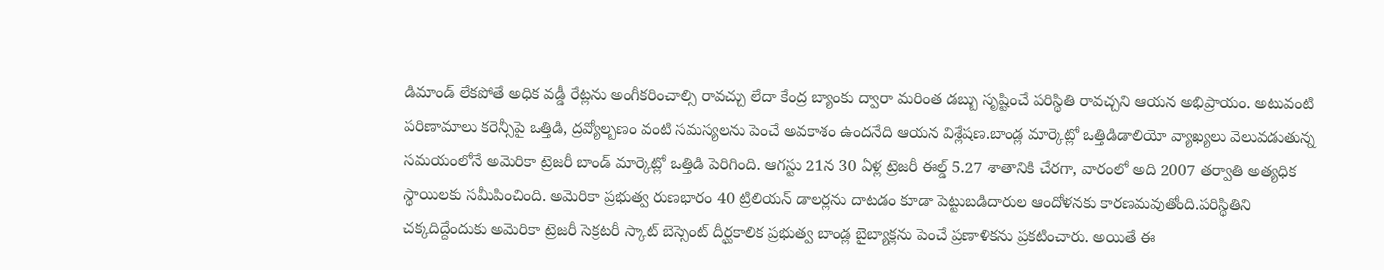డిమాండ్ లేకపోతే అధిక వడ్డీ రేట్లను అంగీకరించాల్సి రావచ్చు లేదా కేంద్ర బ్యాంకు ద్వారా మరింత డబ్బు సృష్టించే పరిస్థితి రావచ్చని ఆయన అభిప్రాయం. అటువంటి పరిణామాలు కరెన్సీపై ఒత్తిడి, ద్రవ్యోల్బణం వంటి సమస్యలను పెంచే అవకాశం ఉందనేది ఆయన విశ్లేషణ.బాండ్ల మార్కెట్లో ఒత్తిడిడాలియో వ్యాఖ్యలు వెలువడుతున్న సమయంలోనే అమెరికా ట్రెజరీ బాండ్ మార్కెట్లో ఒత్తిడి పెరిగింది. ఆగస్టు 21న 30 ఏళ్ల ట్రెజరీ ఈల్డ్ 5.27 శాతానికి చేరగా, వారంలో అది 2007 తర్వాతి అత్యధిక స్థాయిలకు సమీపించింది. అమెరికా ప్రభుత్వ రుణభారం 40 ట్రిలియన్ డాలర్లను దాటడం కూడా పెట్టుబడిదారుల ఆందోళనకు కారణమవుతోంది.పరిస్థితిని చక్కదిద్దేందుకు అమెరికా ట్రెజరీ సెక్రటరీ స్కాట్ బెస్సెంట్ దీర్ఘకాలిక ప్రభుత్వ బాండ్ల బైబ్యాక్లను పెంచే ప్రణాళికను ప్రకటించారు. అయితే ఈ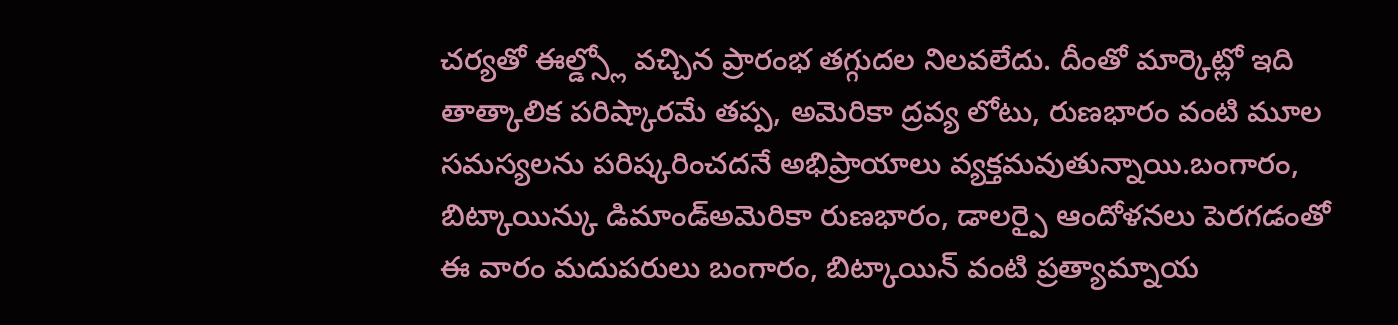చర్యతో ఈల్డ్స్లో వచ్చిన ప్రారంభ తగ్గుదల నిలవలేదు. దీంతో మార్కెట్లో ఇది తాత్కాలిక పరిష్కారమే తప్ప, అమెరికా ద్రవ్య లోటు, రుణభారం వంటి మూల సమస్యలను పరిష్కరించదనే అభిప్రాయాలు వ్యక్తమవుతున్నాయి.బంగారం, బిట్కాయిన్కు డిమాండ్అమెరికా రుణభారం, డాలర్పై ఆందోళనలు పెరగడంతో ఈ వారం మదుపరులు బంగారం, బిట్కాయిన్ వంటి ప్రత్యామ్నాయ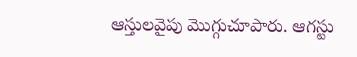ఆస్తులవైపు మొగ్గుచూపారు. ఆగస్టు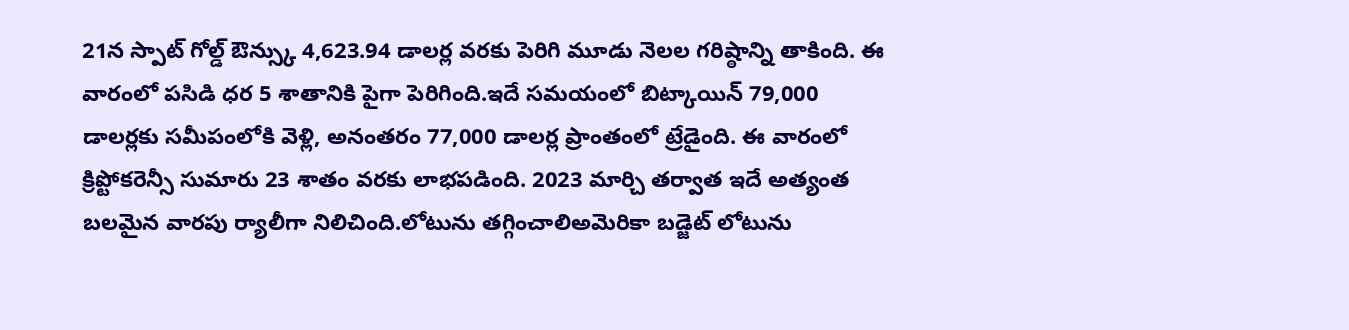21న స్పాట్ గోల్డ్ ఔన్స్కు 4,623.94 డాలర్ల వరకు పెరిగి మూడు నెలల గరిష్ఠాన్ని తాకింది. ఈ వారంలో పసిడి ధర 5 శాతానికి పైగా పెరిగింది.ఇదే సమయంలో బిట్కాయిన్ 79,000 డాలర్లకు సమీపంలోకి వెళ్లి, అనంతరం 77,000 డాలర్ల ప్రాంతంలో ట్రేడైంది. ఈ వారంలో క్రిప్టోకరెన్సీ సుమారు 23 శాతం వరకు లాభపడింది. 2023 మార్చి తర్వాత ఇదే అత్యంత బలమైన వారపు ర్యాలీగా నిలిచింది.లోటును తగ్గించాలిఅమెరికా బడ్జెట్ లోటును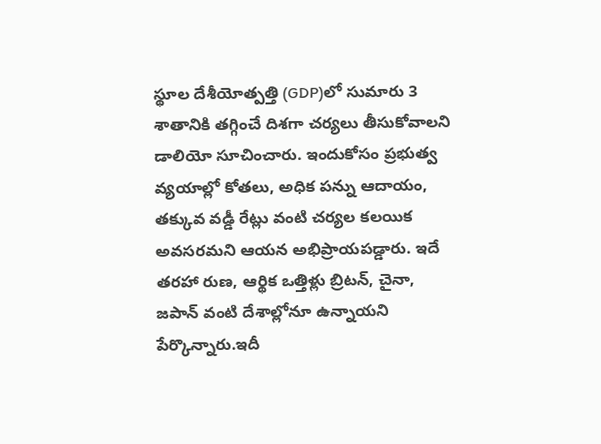స్థూల దేశీయోత్పత్తి (GDP)లో సుమారు 3 శాతానికి తగ్గించే దిశగా చర్యలు తీసుకోవాలని డాలియో సూచించారు. ఇందుకోసం ప్రభుత్వ వ్యయాల్లో కోతలు, అధిక పన్ను ఆదాయం, తక్కువ వడ్డీ రేట్లు వంటి చర్యల కలయిక అవసరమని ఆయన అభిప్రాయపడ్డారు. ఇదే తరహా రుణ, ఆర్థిక ఒత్తిళ్లు బ్రిటన్, చైనా, జపాన్ వంటి దేశాల్లోనూ ఉన్నాయని పేర్కొన్నారు.ఇదీ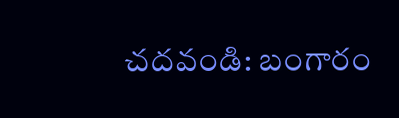చదవండి: బంగారం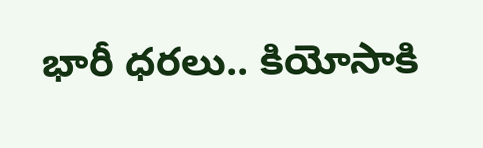భారీ ధరలు.. కియోసాకి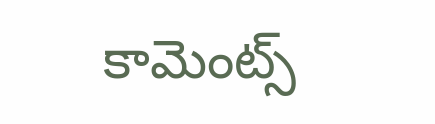కామెంట్స్